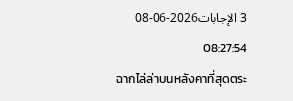3 الإجابات2026-06-08 08:27:54
ฉากไล่ล่าบนหลังคาที่สุดตระ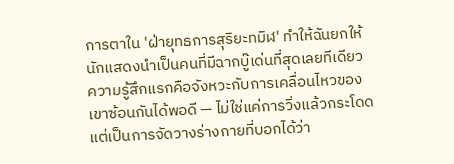การตาใน 'ฝ่ายุทธการสุริยะทมิฬ' ทำให้ฉันยกให้นักแสดงนำเป็นคนที่มีฉากบู๊เด่นที่สุดเลยทีเดียว
ความรู้สึกแรกคือจังหวะกับการเคลื่อนไหวของเขาซ้อนกันได้พอดี — ไม่ใช่แค่การวิ่งแล้วกระโดด แต่เป็นการจัดวางร่างกายที่บอกได้ว่า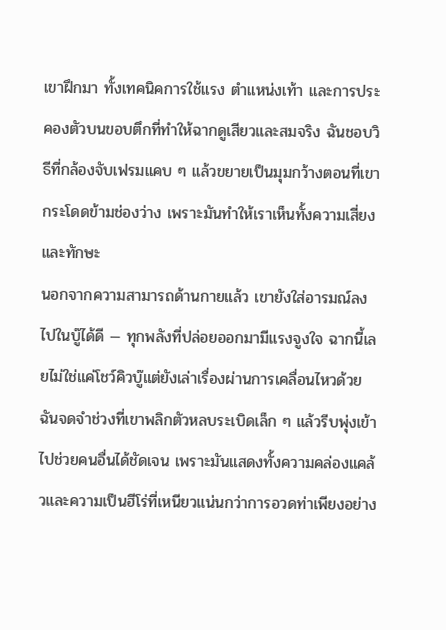เขาฝึกมา ทั้งเทคนิคการใช้แรง ตำแหน่งเท้า และการประคองตัวบนขอบตึกที่ทำให้ฉากดูเสียวและสมจริง ฉันชอบวิธีที่กล้องจับเฟรมแคบ ๆ แล้วขยายเป็นมุมกว้างตอนที่เขากระโดดข้ามช่องว่าง เพราะมันทำให้เราเห็นทั้งความเสี่ยงและทักษะ
นอกจากความสามารถด้านกายแล้ว เขายังใส่อารมณ์ลงไปในบู๊ได้ดี — ทุกพลังที่ปล่อยออกมามีแรงจูงใจ ฉากนี้เลยไม่ใช่แค่โชว์คิวบู๊แต่ยังเล่าเรื่องผ่านการเคลื่อนไหวด้วย ฉันจดจำช่วงที่เขาพลิกตัวหลบระเบิดเล็ก ๆ แล้วรีบพุ่งเข้าไปช่วยคนอื่นได้ชัดเจน เพราะมันแสดงทั้งความคล่องแคล้วและความเป็นฮีโร่ที่เหนียวแน่นกว่าการอวดท่าเพียงอย่าง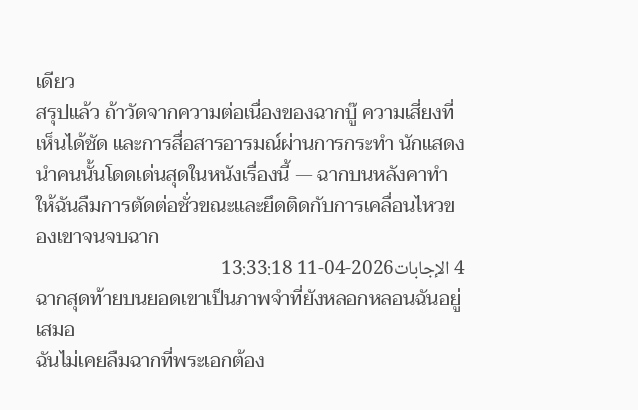เดียว
สรุปแล้ว ถ้าวัดจากความต่อเนื่องของฉากบู๊ ความเสี่ยงที่เห็นได้ชัด และการสื่อสารอารมณ์ผ่านการกระทำ นักแสดงนำคนนั้นโดดเด่นสุดในหนังเรื่องนี้ — ฉากบนหลังคาทำให้ฉันลืมการตัดต่อชั่วขณะและยึดติดกับการเคลื่อนไหวของเขาจนจบฉาก
4 الإجابات2026-04-11 13:33:18
ฉากสุดท้ายบนยอดเขาเป็นภาพจำที่ยังหลอกหลอนฉันอยู่เสมอ
ฉันไม่เคยลืมฉากที่พระเอกต้อง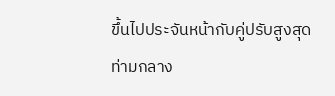ขึ้นไปประจันหน้ากับคู่ปรับสูงสุดท่ามกลาง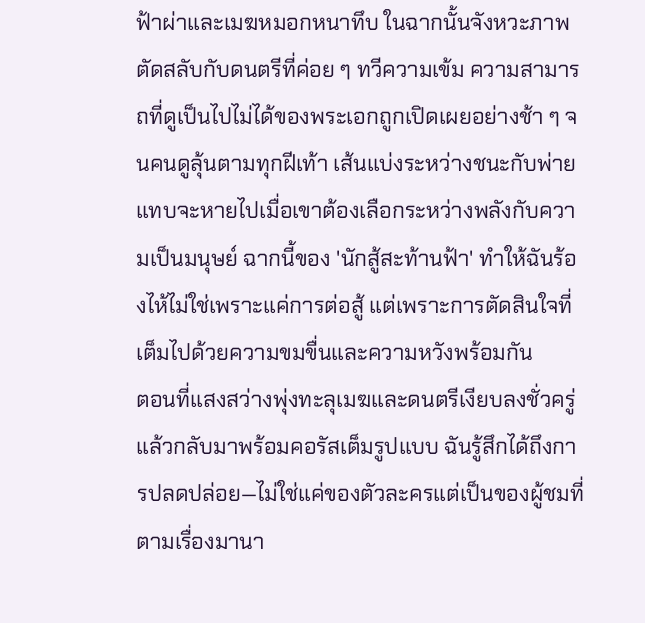ฟ้าผ่าและเมฆหมอกหนาทึบ ในฉากนั้นจังหวะภาพตัดสลับกับดนตรีที่ค่อย ๆ ทวีความเข้ม ความสามารถที่ดูเป็นไปไม่ได้ของพระเอกถูกเปิดเผยอย่างช้า ๆ จนคนดูลุ้นตามทุกฝีเท้า เส้นแบ่งระหว่างชนะกับพ่ายแทบจะหายไปเมื่อเขาต้องเลือกระหว่างพลังกับความเป็นมนุษย์ ฉากนี้ของ 'นักสู้สะท้านฟ้า' ทำให้ฉันร้องไห้ไม่ใช่เพราะแค่การต่อสู้ แต่เพราะการตัดสินใจที่เต็มไปด้วยความขมขื่นและความหวังพร้อมกัน
ตอนที่แสงสว่างพุ่งทะลุเมฆและดนตรีเงียบลงชั่วครู่แล้วกลับมาพร้อมคอรัสเต็มรูปแบบ ฉันรู้สึกได้ถึงการปลดปล่อย—ไม่ใช่แค่ของตัวละครแต่เป็นของผู้ชมที่ตามเรื่องมานา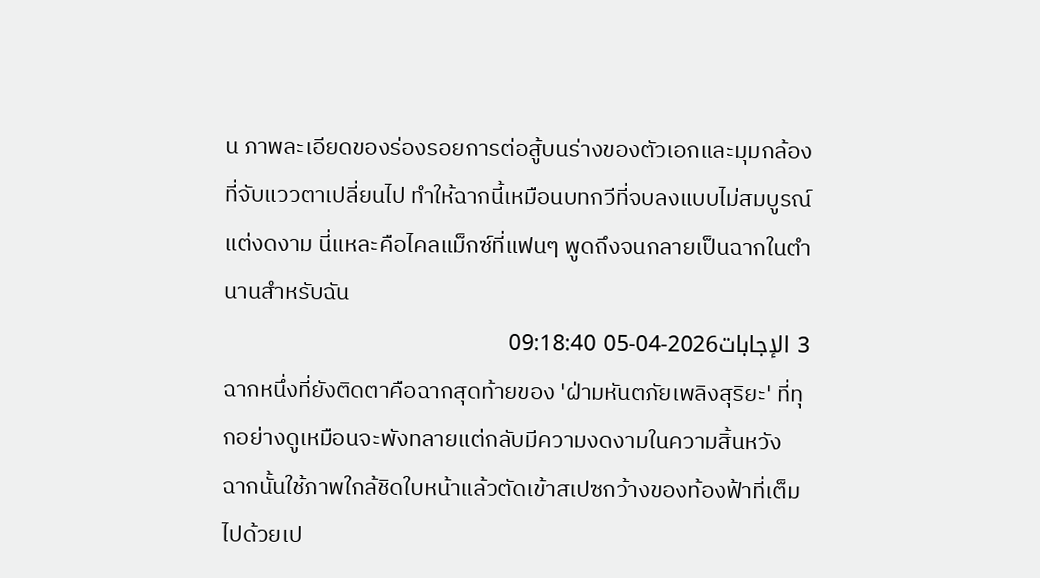น ภาพละเอียดของร่องรอยการต่อสู้บนร่างของตัวเอกและมุมกล้องที่จับแววตาเปลี่ยนไป ทำให้ฉากนี้เหมือนบทกวีที่จบลงแบบไม่สมบูรณ์แต่งดงาม นี่แหละคือไคลแม็กซ์ที่แฟนๆ พูดถึงจนกลายเป็นฉากในตำนานสำหรับฉัน
3 الإجابات2026-04-05 09:18:40
ฉากหนึ่งที่ยังติดตาคือฉากสุดท้ายของ 'ฝ่ามหันตภัยเพลิงสุริยะ' ที่ทุกอย่างดูเหมือนจะพังทลายแต่กลับมีความงดงามในความสิ้นหวัง
ฉากนั้นใช้ภาพใกล้ชิดใบหน้าแล้วตัดเข้าสเปซกว้างของท้องฟ้าที่เต็มไปด้วยเป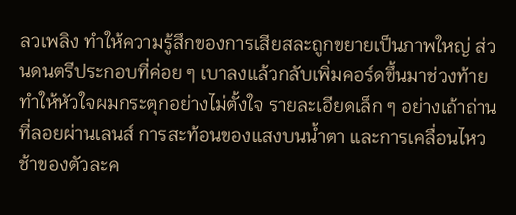ลวเพลิง ทำให้ความรู้สึกของการเสียสละถูกขยายเป็นภาพใหญ่ ส่วนดนตรีประกอบที่ค่อย ๆ เบาลงแล้วกลับเพิ่มคอร์ดขึ้นมาช่วงท้ายทำให้หัวใจผมกระตุกอย่างไม่ตั้งใจ รายละเอียดเล็ก ๆ อย่างเถ้าถ่านที่ลอยผ่านเลนส์ การสะท้อนของแสงบนน้ำตา และการเคลื่อนไหวช้าของตัวละค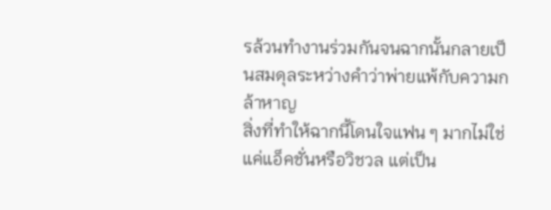รล้วนทำงานร่วมกันจนฉากนั้นกลายเป็นสมดุลระหว่างคำว่าพ่ายแพ้กับความกล้าหาญ
สิ่งที่ทำให้ฉากนี้โดนใจแฟน ๆ มากไม่ใช่แค่แอ็คชั่นหรือวิชวล แต่เป็น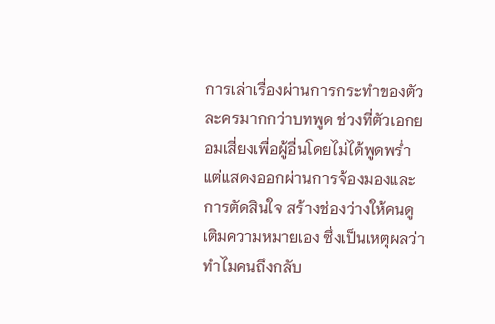การเล่าเรื่องผ่านการกระทำของตัวละครมากกว่าบทพูด ช่วงที่ตัวเอกยอมเสี่ยงเพื่อผู้อื่นโดยไม่ได้พูดพร่ำ แต่แสดงออกผ่านการจ้องมองและการตัดสินใจ สร้างช่องว่างให้คนดูเติมความหมายเอง ซึ่งเป็นเหตุผลว่าทำไมคนถึงกลับ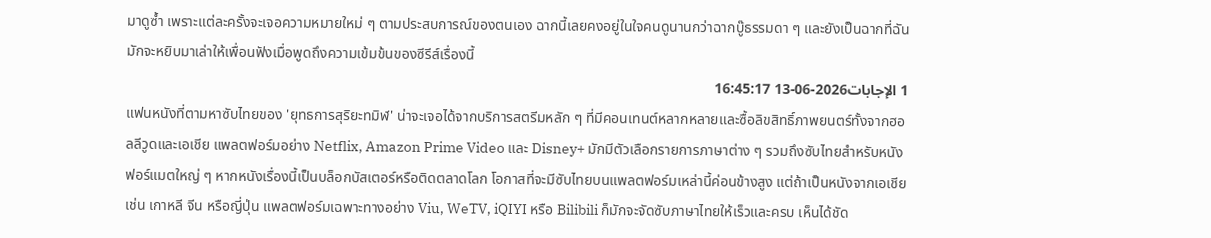มาดูซ้ำ เพราะแต่ละครั้งจะเจอความหมายใหม่ ๆ ตามประสบการณ์ของตนเอง ฉากนี้เลยคงอยู่ในใจคนดูนานกว่าฉากบู๊ธรรมดา ๆ และยังเป็นฉากที่ฉันมักจะหยิบมาเล่าให้เพื่อนฟังเมื่อพูดถึงความเข้มข้นของซีรีส์เรื่องนี้
1 الإجابات2026-06-13 16:45:17
แฟนหนังที่ตามหาซับไทยของ 'ยุทธการสุริยะทมิฬ' น่าจะเจอได้จากบริการสตรีมหลัก ๆ ที่มีคอนเทนต์หลากหลายและซื้อลิขสิทธิ์ภาพยนตร์ทั้งจากฮอลลีวูดและเอเชีย แพลตฟอร์มอย่าง Netflix, Amazon Prime Video และ Disney+ มักมีตัวเลือกรายการภาษาต่าง ๆ รวมถึงซับไทยสำหรับหนังฟอร์แมตใหญ่ ๆ หากหนังเรื่องนี้เป็นบล็อกบัสเตอร์หรือติดตลาดโลก โอกาสที่จะมีซับไทยบนแพลตฟอร์มเหล่านี้ค่อนข้างสูง แต่ถ้าเป็นหนังจากเอเชีย เช่น เกาหลี จีน หรือญี่ปุ่น แพลตฟอร์มเฉพาะทางอย่าง Viu, WeTV, iQIYI หรือ Bilibili ก็มักจะจัดซับภาษาไทยให้เร็วและครบ เห็นได้ชัด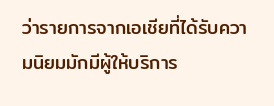ว่ารายการจากเอเชียที่ได้รับความนิยมมักมีผู้ให้บริการ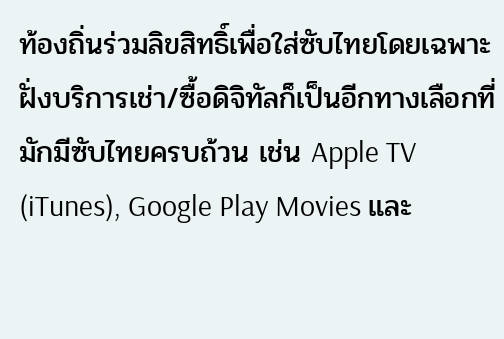ท้องถิ่นร่วมลิขสิทธิ์เพื่อใส่ซับไทยโดยเฉพาะ
ฝั่งบริการเช่า/ซื้อดิจิทัลก็เป็นอีกทางเลือกที่มักมีซับไทยครบถ้วน เช่น Apple TV (iTunes), Google Play Movies และ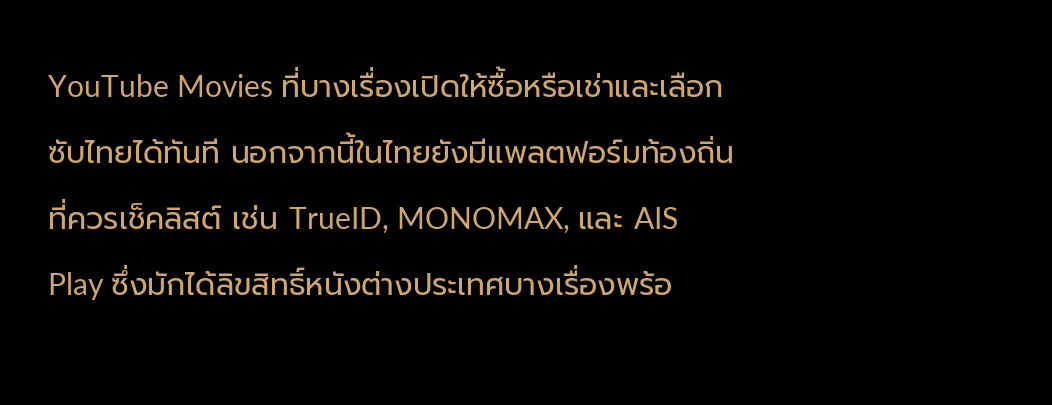YouTube Movies ที่บางเรื่องเปิดให้ซื้อหรือเช่าและเลือกซับไทยได้ทันที นอกจากนี้ในไทยยังมีแพลตฟอร์มท้องถิ่นที่ควรเช็คลิสต์ เช่น TrueID, MONOMAX, และ AIS Play ซึ่งมักได้ลิขสิทธิ์หนังต่างประเทศบางเรื่องพร้อ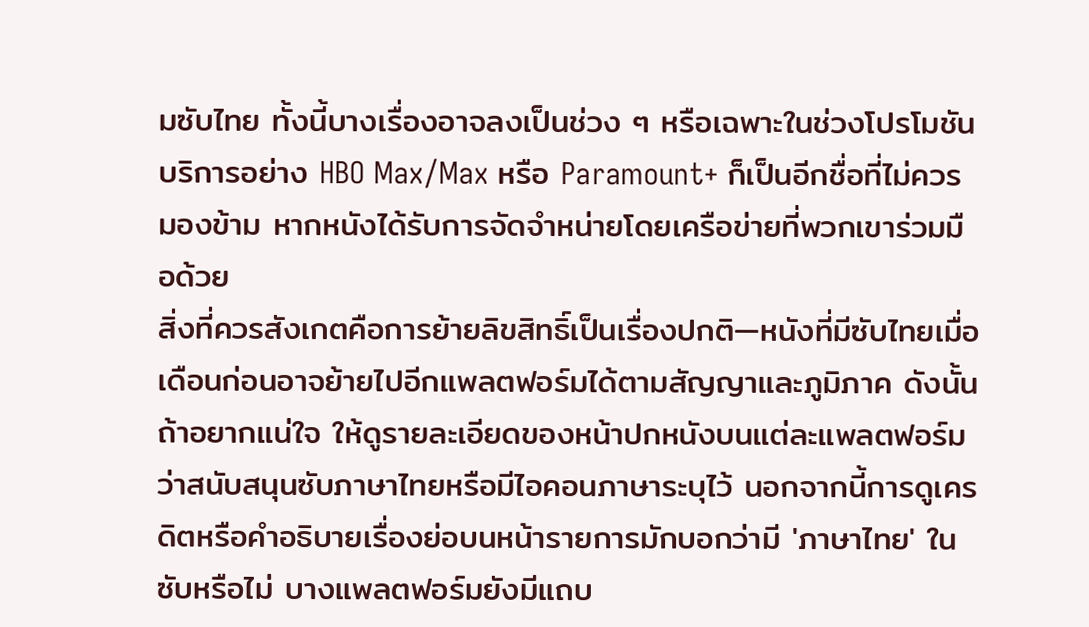มซับไทย ทั้งนี้บางเรื่องอาจลงเป็นช่วง ๆ หรือเฉพาะในช่วงโปรโมชัน บริการอย่าง HBO Max/Max หรือ Paramount+ ก็เป็นอีกชื่อที่ไม่ควรมองข้าม หากหนังได้รับการจัดจำหน่ายโดยเครือข่ายที่พวกเขาร่วมมือด้วย
สิ่งที่ควรสังเกตคือการย้ายลิขสิทธิ์เป็นเรื่องปกติ—หนังที่มีซับไทยเมื่อเดือนก่อนอาจย้ายไปอีกแพลตฟอร์มได้ตามสัญญาและภูมิภาค ดังนั้นถ้าอยากแน่ใจ ให้ดูรายละเอียดของหน้าปกหนังบนแต่ละแพลตฟอร์มว่าสนับสนุนซับภาษาไทยหรือมีไอคอนภาษาระบุไว้ นอกจากนี้การดูเครดิตหรือคำอธิบายเรื่องย่อบนหน้ารายการมักบอกว่ามี 'ภาษาไทย' ในซับหรือไม่ บางแพลตฟอร์มยังมีแถบ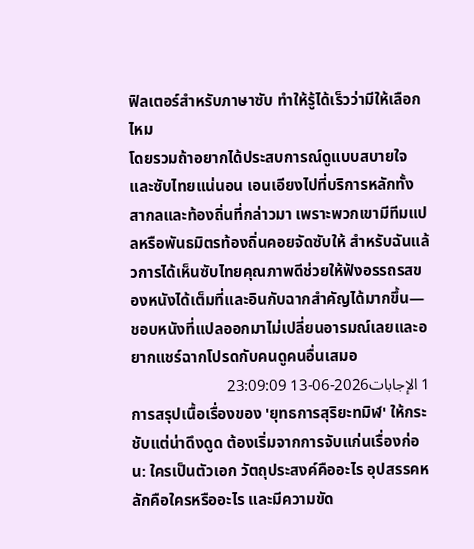ฟิลเตอร์สำหรับภาษาซับ ทำให้รู้ได้เร็วว่ามีให้เลือกไหม
โดยรวมถ้าอยากได้ประสบการณ์ดูแบบสบายใจและซับไทยแน่นอน เอนเอียงไปที่บริการหลักทั้งสากลและท้องถิ่นที่กล่าวมา เพราะพวกเขามีทีมแปลหรือพันธมิตรท้องถิ่นคอยจัดซับให้ สำหรับฉันแล้วการได้เห็นซับไทยคุณภาพดีช่วยให้ฟังอรรถรสของหนังได้เต็มที่และอินกับฉากสำคัญได้มากขึ้น—ชอบหนังที่แปลออกมาไม่เปลี่ยนอารมณ์เลยและอยากแชร์ฉากโปรดกับคนดูคนอื่นเสมอ
1 الإجابات2026-06-13 23:09:09
การสรุปเนื้อเรื่องของ 'ยุทธการสุริยะทมิฬ' ให้กระชับแต่น่าดึงดูด ต้องเริ่มจากการจับแก่นเรื่องก่อน: ใครเป็นตัวเอก วัตถุประสงค์คืออะไร อุปสรรคหลักคือใครหรืออะไร และมีความขัด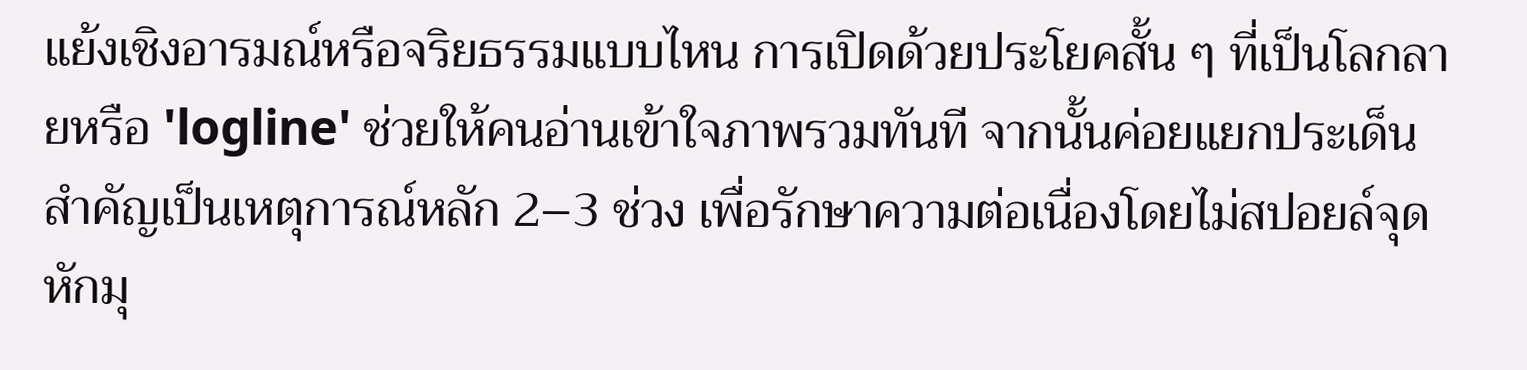แย้งเชิงอารมณ์หรือจริยธรรมแบบไหน การเปิดด้วยประโยคสั้น ๆ ที่เป็นโลกลายหรือ 'logline' ช่วยให้คนอ่านเข้าใจภาพรวมทันที จากนั้นค่อยแยกประเด็นสำคัญเป็นเหตุการณ์หลัก 2–3 ช่วง เพื่อรักษาความต่อเนื่องโดยไม่สปอยล์จุดหักมุ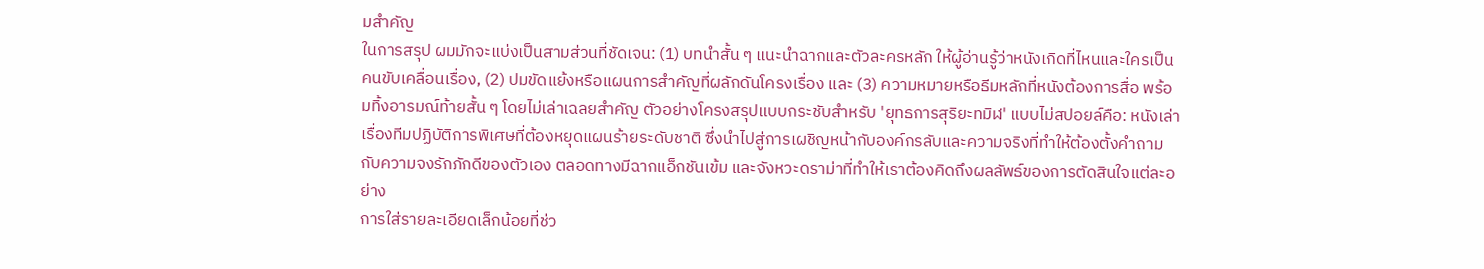มสำคัญ
ในการสรุป ผมมักจะแบ่งเป็นสามส่วนที่ชัดเจน: (1) บทนำสั้น ๆ แนะนำฉากและตัวละครหลัก ให้ผู้อ่านรู้ว่าหนังเกิดที่ไหนและใครเป็นคนขับเคลื่อนเรื่อง, (2) ปมขัดแย้งหรือแผนการสำคัญที่ผลักดันโครงเรื่อง และ (3) ความหมายหรือธีมหลักที่หนังต้องการสื่อ พร้อมทิ้งอารมณ์ท้ายสั้น ๆ โดยไม่เล่าเฉลยสำคัญ ตัวอย่างโครงสรุปแบบกระชับสำหรับ 'ยุทธการสุริยะทมิฬ' แบบไม่สปอยล์คือ: หนังเล่าเรื่องทีมปฏิบัติการพิเศษที่ต้องหยุดแผนร้ายระดับชาติ ซึ่งนำไปสู่การเผชิญหน้ากับองค์กรลับและความจริงที่ทำให้ต้องตั้งคำถามกับความจงรักภักดีของตัวเอง ตลอดทางมีฉากแอ็กชันเข้ม และจังหวะดราม่าที่ทำให้เราต้องคิดถึงผลลัพธ์ของการตัดสินใจแต่ละอย่าง
การใส่รายละเอียดเล็กน้อยที่ช่ว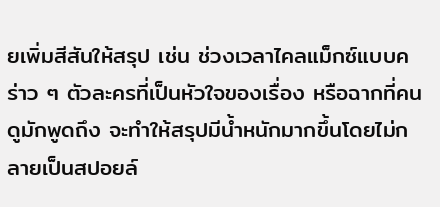ยเพิ่มสีสันให้สรุป เช่น ช่วงเวลาไคลแม็กซ์แบบคร่าว ๆ ตัวละครที่เป็นหัวใจของเรื่อง หรือฉากที่คนดูมักพูดถึง จะทำให้สรุปมีน้ำหนักมากขึ้นโดยไม่กลายเป็นสปอยล์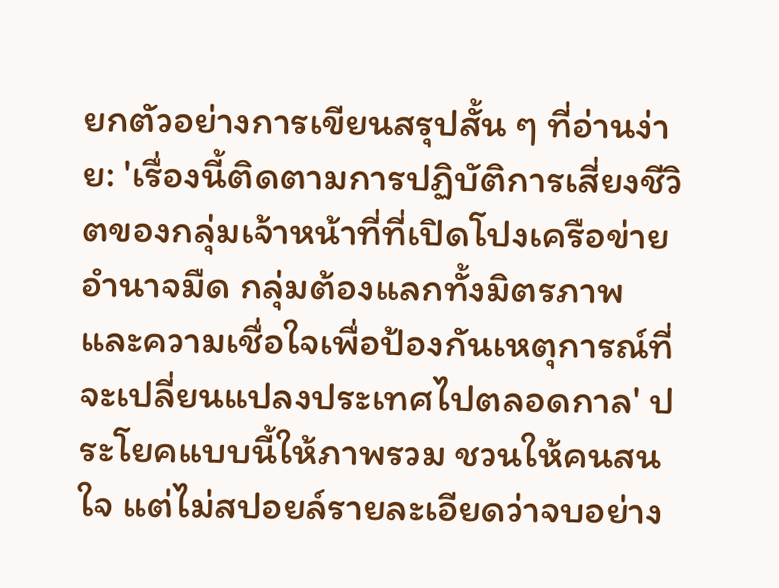ยกตัวอย่างการเขียนสรุปสั้น ๆ ที่อ่านง่าย: 'เรื่องนี้ติดตามการปฏิบัติการเสี่ยงชีวิตของกลุ่มเจ้าหน้าที่ที่เปิดโปงเครือข่ายอำนาจมืด กลุ่มต้องแลกทั้งมิตรภาพและความเชื่อใจเพื่อป้องกันเหตุการณ์ที่จะเปลี่ยนแปลงประเทศไปตลอดกาล' ประโยคแบบนี้ให้ภาพรวม ชวนให้คนสนใจ แต่ไม่สปอยล์รายละเอียดว่าจบอย่าง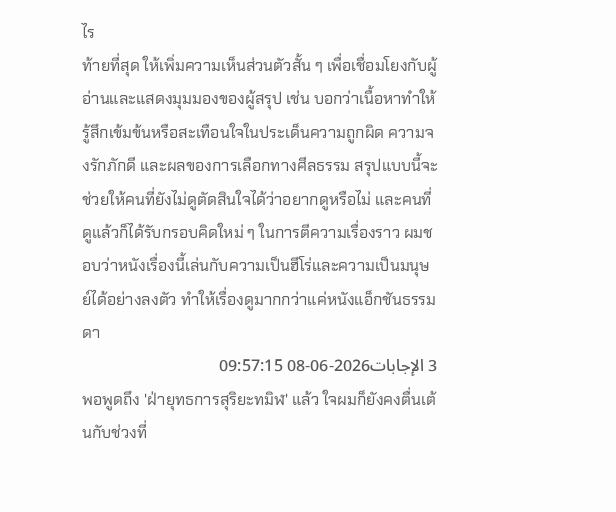ไร
ท้ายที่สุด ให้เพิ่มความเห็นส่วนตัวสั้น ๆ เพื่อเชื่อมโยงกับผู้อ่านและแสดงมุมมองของผู้สรุป เช่น บอกว่าเนื้อหาทำให้รู้สึกเข้มข้นหรือสะเทือนใจในประเด็นความถูกผิด ความจงรักภักดี และผลของการเลือกทางศีลธรรม สรุปแบบนี้จะช่วยให้คนที่ยังไม่ดูตัดสินใจได้ว่าอยากดูหรือไม่ และคนที่ดูแล้วก็ได้รับกรอบคิดใหม่ ๆ ในการตีความเรื่องราว ผมชอบว่าหนังเรื่องนี้เล่นกับความเป็นฮีโร่และความเป็นมนุษย์ได้อย่างลงตัว ทำให้เรื่องดูมากกว่าแค่หนังแอ็กชันธรรมดา
3 الإجابات2026-06-08 09:57:15
พอพูดถึง 'ฝ่ายุทธการสุริยะทมิฬ' แล้ว ใจผมก็ยังคงตื่นเต้นกับช่วงที่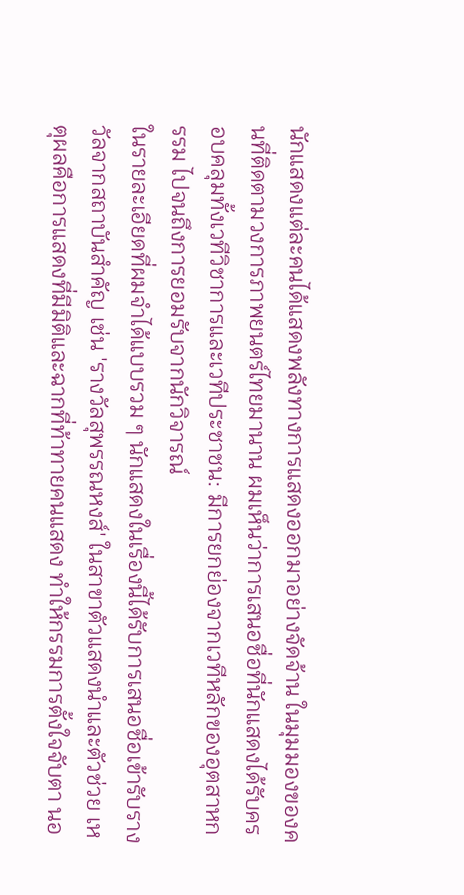นักแสดงแต่ละคนได้แสดงพลังทางการแสดงออกมาอย่างจัดจ้าน ในมุมมองของคนที่ติดตามวงการภาพยนตร์ไทยมานาน ผมเห็นว่าการเสนอชื่อที่นักแสดงได้รับครอบคลุมทั้งเวทีวิชาการและเวทีประชาชน: มีการยกย่องจากเวทีหลักของอุตสาหกรรม ไปจนถึงการยอมรับจากนักวิจารณ์
ในรายละเอียดที่ผมจำได้แบบรวม ๆ นักแสดงในเรื่องนี้ได้รับการเสนอชื่อเข้ารับรางวัลจากสถาบันสำคัญ เช่น 'รางวัลสุพรรณหงส์' ในสาขาตัวแสดงนำและตัวช่วย เหตุผลคือการแสดงที่มีมิติและฉากที่ท้าทายคนแสดง ทำให้กรรมการตั้งใจจับตา นอ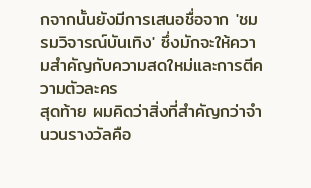กจากนั้นยังมีการเสนอชื่อจาก 'ชมรมวิจารณ์บันเทิง' ซึ่งมักจะให้ความสำคัญกับความสดใหม่และการตีความตัวละคร
สุดท้าย ผมคิดว่าสิ่งที่สำคัญกว่าจำนวนรางวัลคือ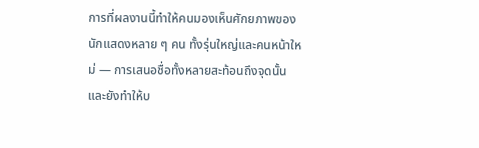การที่ผลงานนี้ทำให้คนมองเห็นศักยภาพของนักแสดงหลาย ๆ คน ทั้งรุ่นใหญ่และคนหน้าใหม่ — การเสนอชื่อทั้งหลายสะท้อนถึงจุดนั้น และยังทำให้บ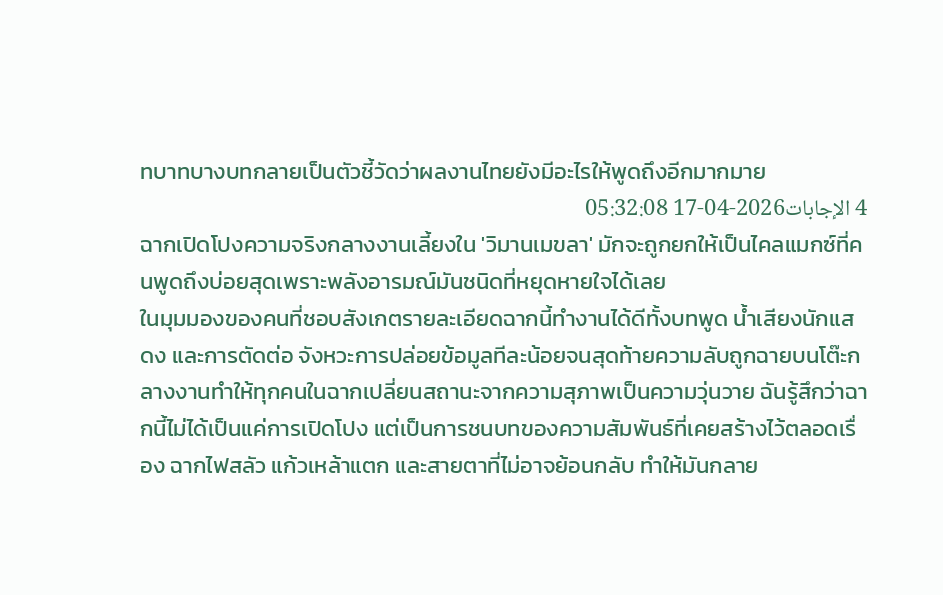ทบาทบางบทกลายเป็นตัวชี้วัดว่าผลงานไทยยังมีอะไรให้พูดถึงอีกมากมาย
4 الإجابات2026-04-17 05:32:08
ฉากเปิดโปงความจริงกลางงานเลี้ยงใน 'วิมานเมขลา' มักจะถูกยกให้เป็นไคลแมกซ์ที่คนพูดถึงบ่อยสุดเพราะพลังอารมณ์มันชนิดที่หยุดหายใจได้เลย
ในมุมมองของคนที่ชอบสังเกตรายละเอียดฉากนี้ทำงานได้ดีทั้งบทพูด น้ำเสียงนักแสดง และการตัดต่อ จังหวะการปล่อยข้อมูลทีละน้อยจนสุดท้ายความลับถูกฉายบนโต๊ะกลางงานทำให้ทุกคนในฉากเปลี่ยนสถานะจากความสุภาพเป็นความวุ่นวาย ฉันรู้สึกว่าฉากนี้ไม่ได้เป็นแค่การเปิดโปง แต่เป็นการชนบทของความสัมพันธ์ที่เคยสร้างไว้ตลอดเรื่อง ฉากไฟสลัว แก้วเหล้าแตก และสายตาที่ไม่อาจย้อนกลับ ทำให้มันกลาย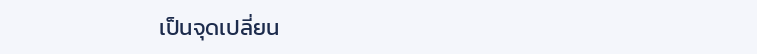เป็นจุดเปลี่ยน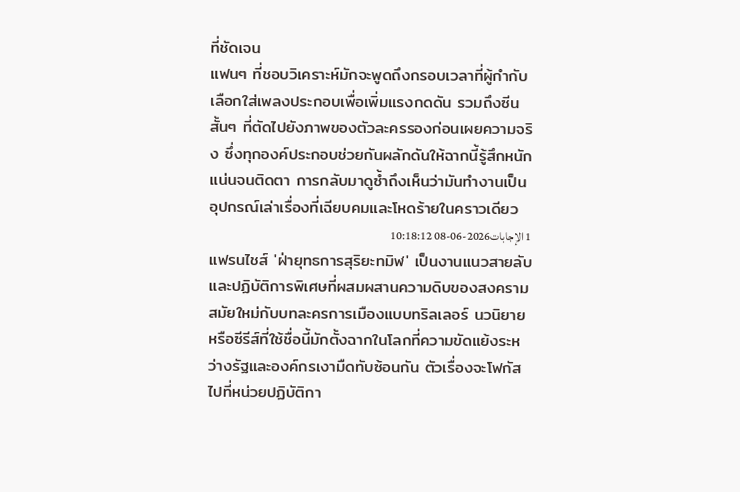ที่ชัดเจน
แฟนๆ ที่ชอบวิเคราะห์มักจะพูดถึงกรอบเวลาที่ผู้กำกับเลือกใส่เพลงประกอบเพื่อเพิ่มแรงกดดัน รวมถึงซีนสั้นๆ ที่ตัดไปยังภาพของตัวละครรองก่อนเผยความจริง ซึ่งทุกองค์ประกอบช่วยกันผลักดันให้ฉากนี้รู้สึกหนักแน่นจนติดตา การกลับมาดูซ้ำถึงเห็นว่ามันทำงานเป็นอุปกรณ์เล่าเรื่องที่เฉียบคมและโหดร้ายในคราวเดียว
1 الإجابات2026-06-08 10:18:12
แฟรนไชส์ 'ฝ่ายุทธการสุริยะทมิฬ' เป็นงานแนวสายลับและปฏิบัติการพิเศษที่ผสมผสานความดิบของสงครามสมัยใหม่กับบทละครการเมืองแบบทริลเลอร์ นวนิยายหรือซีรีส์ที่ใช้ชื่อนี้มักตั้งฉากในโลกที่ความขัดแย้งระหว่างรัฐและองค์กรเงามืดทับซ้อนกัน ตัวเรื่องจะโฟกัสไปที่หน่วยปฏิบัติกา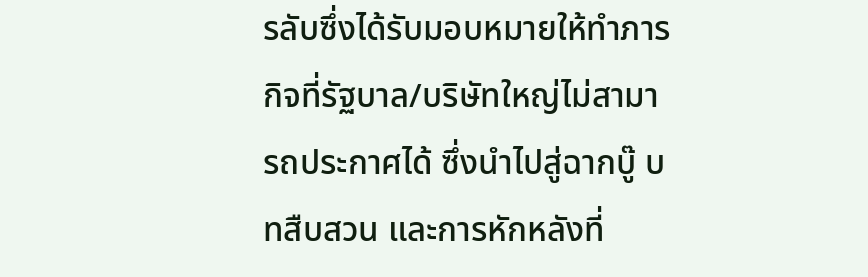รลับซึ่งได้รับมอบหมายให้ทำภารกิจที่รัฐบาล/บริษัทใหญ่ไม่สามารถประกาศได้ ซึ่งนำไปสู่ฉากบู๊ บทสืบสวน และการหักหลังที่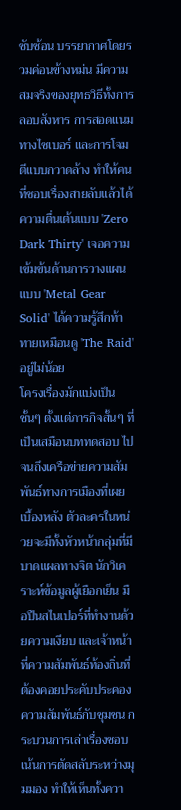ซับซ้อน บรรยากาศโดยรวมค่อนข้างหม่น มีความสมจริงของยุทธวิธีทั้งการลอบสังหาร การสอดแนมทางไซเบอร์ และการโจมตีแบบกวาดล้าง ทำให้คนที่ชอบเรื่องสายลับแล้วได้ความตื่นเต้นแบบ 'Zero Dark Thirty' เจอความเข้มข้นด้านการวางแผนแบบ 'Metal Gear Solid' ได้ความรู้สึกท้าทายเหมือนดู 'The Raid' อยู่ไม่น้อย
โครงเรื่องมักแบ่งเป็นชั้นๆ ตั้งแต่ภารกิจสั้นๆ ที่เป็นเสมือนบททดสอบ ไปจนถึงเครือข่ายความสัมพันธ์ทางการเมืองที่เผยเบื้องหลัง ตัวละครในหน่วยจะมีทั้งหัวหน้ากลุ่มที่มีบาดแผลทางจิต นักวิเคราะห์ข้อมูลผู้เยือกเย็น มือปืนสไนเปอร์ที่ทำงานด้วยความเงียบ และเจ้าหน้าที่ความสัมพันธ์ท้องถิ่นที่ต้องคอยประคับประคองความสัมพันธ์กับชุมชน กระบวนการเล่าเรื่องชอบเน้นการตัดสลับระหว่างมุมมอง ทำให้เห็นทั้งควา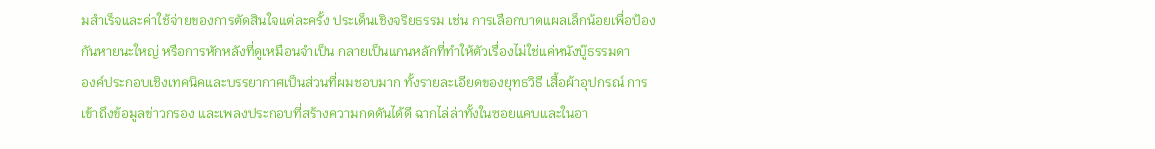มสำเร็จและค่าใช้จ่ายของการตัดสินใจแต่ละครั้ง ประเด็นเชิงจริยธรรม เช่น การเลือกบาดแผลเล็กน้อยเพื่อป้องกันหายนะใหญ่ หรือการหักหลังที่ดูเหมือนจำเป็น กลายเป็นแกนหลักที่ทำให้ตัวเรื่องไม่ใช่แค่หนังบู๊ธรรมดา
องค์ประกอบเชิงเทคนิคและบรรยากาศเป็นส่วนที่ผมชอบมาก ทั้งรายละเอียดของยุทธวิธี เสื้อผ้าอุปกรณ์ การเข้าถึงข้อมูลข่าวกรอง และเพลงประกอบที่สร้างความกดดันได้ดี ฉากไล่ล่าทั้งในซอยแคบและในอา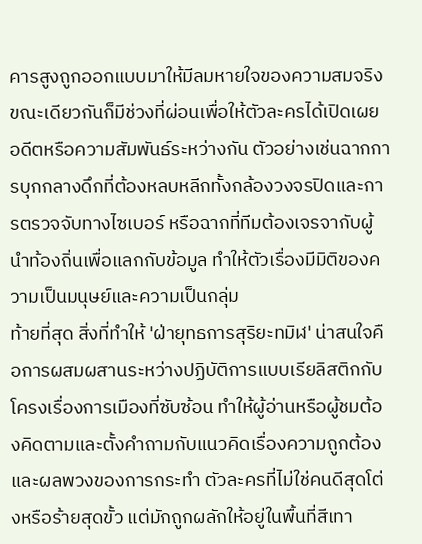คารสูงถูกออกแบบมาให้มีลมหายใจของความสมจริง ขณะเดียวกันก็มีช่วงที่ผ่อนเพื่อให้ตัวละครได้เปิดเผยอดีตหรือความสัมพันธ์ระหว่างกัน ตัวอย่างเช่นฉากการบุกกลางดึกที่ต้องหลบหลีกทั้งกล้องวงจรปิดและการตรวจจับทางไซเบอร์ หรือฉากที่ทีมต้องเจรจากับผู้นำท้องถิ่นเพื่อแลกกับข้อมูล ทำให้ตัวเรื่องมีมิติของความเป็นมนุษย์และความเป็นกลุ่ม
ท้ายที่สุด สิ่งที่ทำให้ 'ฝ่ายุทธการสุริยะทมิฬ' น่าสนใจคือการผสมผสานระหว่างปฏิบัติการแบบเรียลิสติกกับโครงเรื่องการเมืองที่ซับซ้อน ทำให้ผู้อ่านหรือผู้ชมต้องคิดตามและตั้งคำถามกับแนวคิดเรื่องความถูกต้องและผลพวงของการกระทำ ตัวละครที่ไม่ใช่คนดีสุดโต่งหรือร้ายสุดขั้ว แต่มักถูกผลักให้อยู่ในพื้นที่สีเทา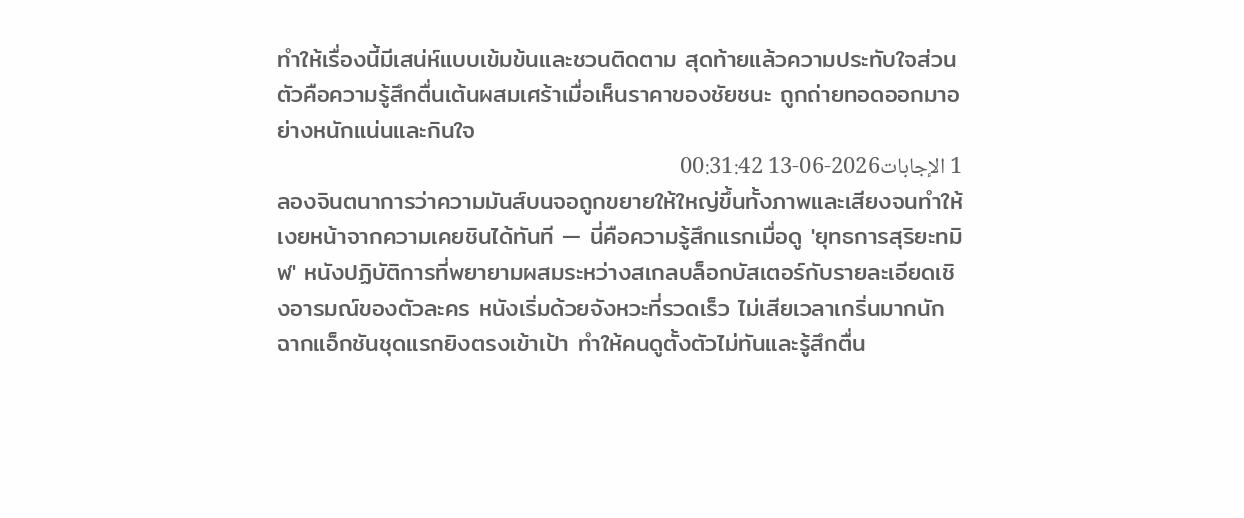ทำให้เรื่องนี้มีเสน่ห์แบบเข้มข้นและชวนติดตาม สุดท้ายแล้วความประทับใจส่วนตัวคือความรู้สึกตื่นเต้นผสมเศร้าเมื่อเห็นราคาของชัยชนะ ถูกถ่ายทอดออกมาอย่างหนักแน่นและกินใจ
1 الإجابات2026-06-13 00:31:42
ลองจินตนาการว่าความมันส์บนจอถูกขยายให้ใหญ่ขึ้นทั้งภาพและเสียงจนทำให้เงยหน้าจากความเคยชินได้ทันที — นี่คือความรู้สึกแรกเมื่อดู 'ยุทธการสุริยะทมิฬ' หนังปฏิบัติการที่พยายามผสมระหว่างสเกลบล็อกบัสเตอร์กับรายละเอียดเชิงอารมณ์ของตัวละคร หนังเริ่มด้วยจังหวะที่รวดเร็ว ไม่เสียเวลาเกริ่นมากนัก ฉากแอ็กชันชุดแรกยิงตรงเข้าเป้า ทำให้คนดูตั้งตัวไม่ทันและรู้สึกตื่น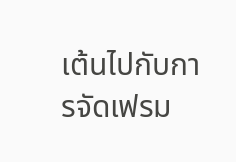เต้นไปกับการจัดเฟรม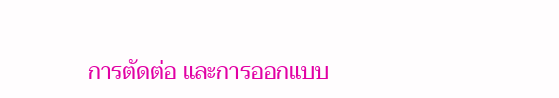การตัดต่อ และการออกแบบ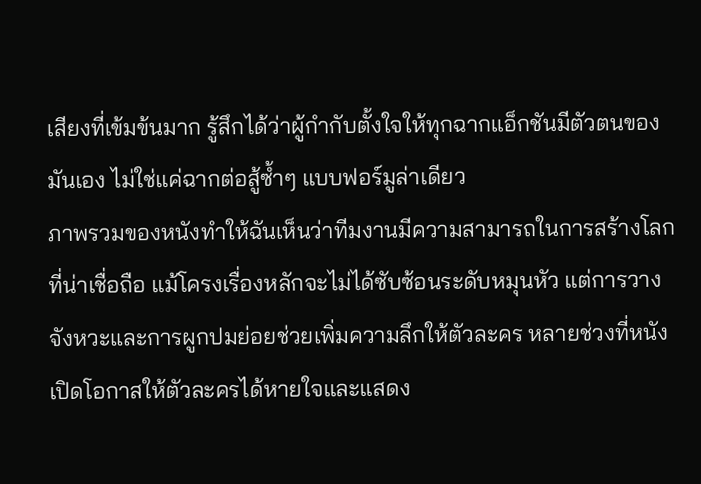เสียงที่เข้มข้นมาก รู้สึกได้ว่าผู้กำกับตั้งใจให้ทุกฉากแอ็กชันมีตัวตนของมันเอง ไม่ใช่แค่ฉากต่อสู้ซ้ำๆ แบบฟอร์มูล่าเดียว
ภาพรวมของหนังทำให้ฉันเห็นว่าทีมงานมีความสามารถในการสร้างโลกที่น่าเชื่อถือ แม้โครงเรื่องหลักจะไม่ได้ซับซ้อนระดับหมุนหัว แต่การวางจังหวะและการผูกปมย่อยช่วยเพิ่มความลึกให้ตัวละคร หลายช่วงที่หนังเปิดโอกาสให้ตัวละครได้หายใจและแสดง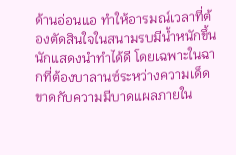ด้านอ่อนแอ ทำให้อารมณ์เวลาที่ต้องตัดสินใจในสนามรบมีน้ำหนักขึ้น นักแสดงนำทำได้ดี โดยเฉพาะในฉากที่ต้องบาลานซ์ระหว่างความเด็ดขาดกับความมีบาดแผลภายใน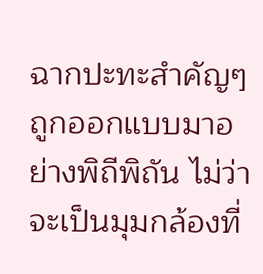ฉากปะทะสำคัญๆ ถูกออกแบบมาอย่างพิถีพิถัน ไม่ว่าจะเป็นมุมกล้องที่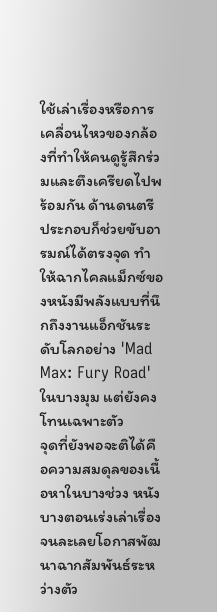ใช้เล่าเรื่องหรือการเคลื่อนไหวของกล้องที่ทำให้คนดูรู้สึกร่วมและตึงเครียดไปพร้อมกัน ด้านดนตรีประกอบก็ช่วยขับอารมณ์ได้ตรงจุด ทำให้ฉากไคลแม็กซ์ของหนังมีพลังแบบที่นึกถึงงานแอ็กชันระดับโลกอย่าง 'Mad Max: Fury Road' ในบางมุม แต่ยังคงโทนเฉพาะตัว
จุดที่ยังพอจะติได้คือความสมดุลของเนื้อหาในบางช่วง หนังบางตอนเร่งเล่าเรื่องจนละเลยโอกาสพัฒนาฉากสัมพันธ์ระหว่างตัว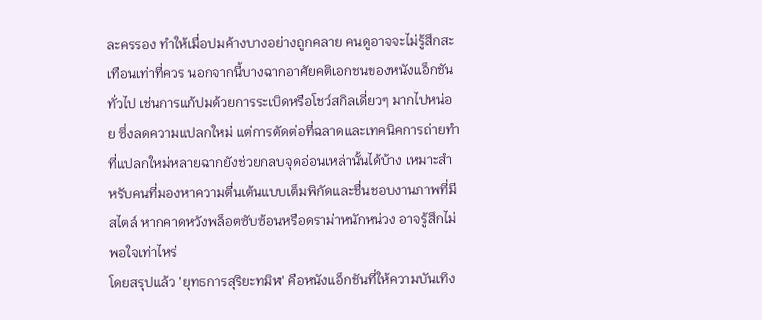ละครรอง ทำให้เมื่อปมค้างบางอย่างถูกคลาย คนดูอาจจะไม่รู้สึกสะเทือนเท่าที่ควร นอกจากนี้บางฉากอาศัยคติเอกชนของหนังแอ็กชันทั่วไป เช่นการแก้ปมด้วยการระเบิดหรือโชว์สกิลเดี่ยวๆ มากไปหน่อย ซึ่งลดความแปลกใหม่ แต่การตัดต่อที่ฉลาดและเทคนิคการถ่ายทำที่แปลกใหม่หลายฉากยังช่วยกลบจุดอ่อนเหล่านั้นได้บ้าง เหมาะสำหรับคนที่มองหาความตื่นเต้นแบบเต็มพิกัดและชื่นชอบงานภาพที่มีสไตล์ หากคาดหวังพล็อตซับซ้อนหรือดราม่าหนักหน่วง อาจรู้สึกไม่พอใจเท่าไหร่
โดยสรุปแล้ว 'ยุทธการสุริยะทมิฬ' คือหนังแอ็กชันที่ให้ความบันเทิง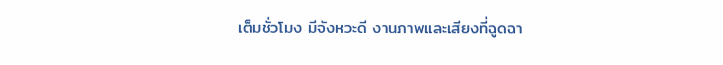เต็มชั่วโมง มีจังหวะดี งานภาพและเสียงที่ฉูดฉา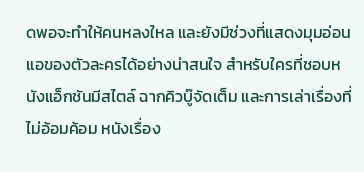ดพอจะทำให้คนหลงใหล และยังมีช่วงที่แสดงมุมอ่อนแอของตัวละครได้อย่างน่าสนใจ สำหรับใครที่ชอบหนังแอ็กชันมีสไตล์ ฉากคิวบู๊จัดเต็ม และการเล่าเรื่องที่ไม่อ้อมค้อม หนังเรื่อง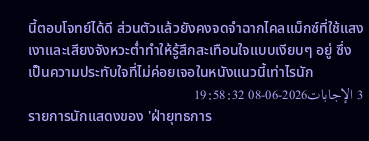นี้ตอบโจทย์ได้ดี ส่วนตัวแล้วยังคงจดจำฉากไคลแม็กซ์ที่ใช้แสงเงาและเสียงจังหวะต่ำทำให้รู้สึกสะเทือนใจแบบเงียบๆ อยู่ ซึ่งเป็นความประทับใจที่ไม่ค่อยเจอในหนังแนวนี้เท่าไรนัก
3 الإجابات2026-06-08 19:58:32
รายการนักแสดงของ 'ฝ่ายุทธการ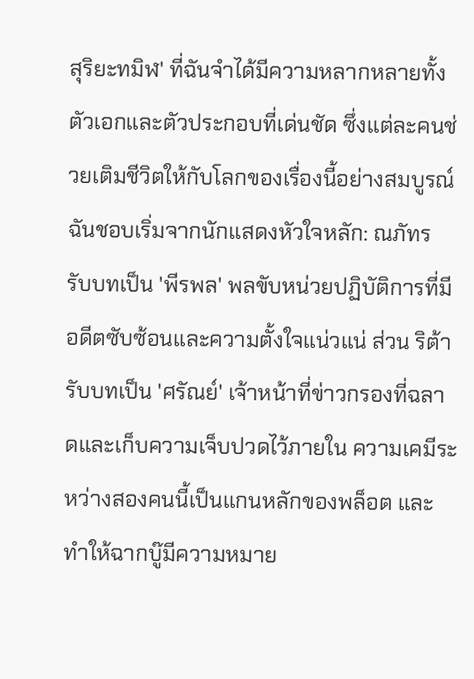สุริยะทมิฬ' ที่ฉันจำได้มีความหลากหลายทั้งตัวเอกและตัวประกอบที่เด่นชัด ซึ่งแต่ละคนช่วยเติมชีวิตให้กับโลกของเรื่องนี้อย่างสมบูรณ์
ฉันชอบเริ่มจากนักแสดงหัวใจหลัก: ณภัทร รับบทเป็น 'พีรพล' พลขับหน่วยปฏิบัติการที่มีอดีตซับซ้อนและความตั้งใจแน่วแน่ ส่วน ริต้า รับบทเป็น 'ศรัณย์' เจ้าหน้าที่ข่าวกรองที่ฉลาดและเก็บความเจ็บปวดไว้ภายใน ความเคมีระหว่างสองคนนี้เป็นแกนหลักของพล็อต และทำให้ฉากบู๊มีความหมาย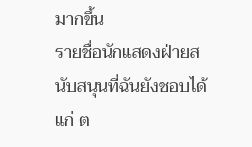มากขึ้น
รายชื่อนักแสดงฝ่ายสนับสนุนที่ฉันยังชอบได้แก่ ต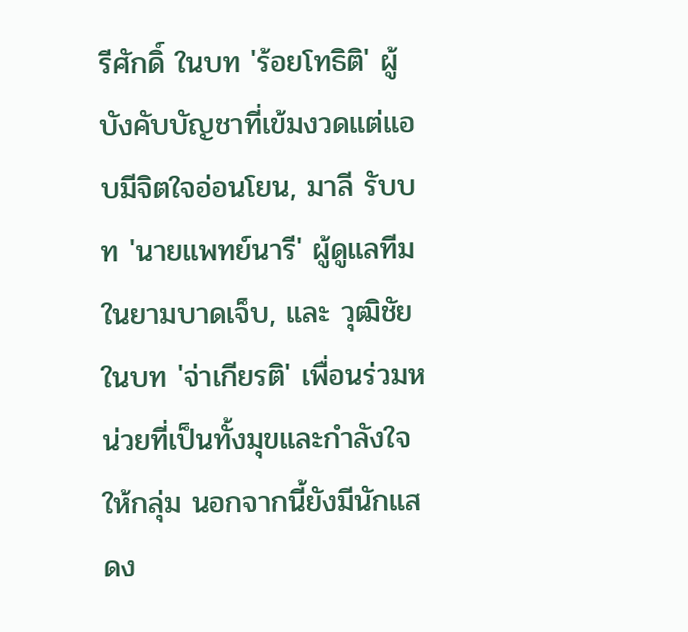รีศักดิ์ ในบท 'ร้อยโทธิติ' ผู้บังคับบัญชาที่เข้มงวดแต่แอบมีจิตใจอ่อนโยน, มาลี รับบท 'นายแพทย์นารี' ผู้ดูแลทีมในยามบาดเจ็บ, และ วุฒิชัย ในบท 'จ่าเกียรติ' เพื่อนร่วมหน่วยที่เป็นทั้งมุขและกำลังใจให้กลุ่ม นอกจากนี้ยังมีนักแสดง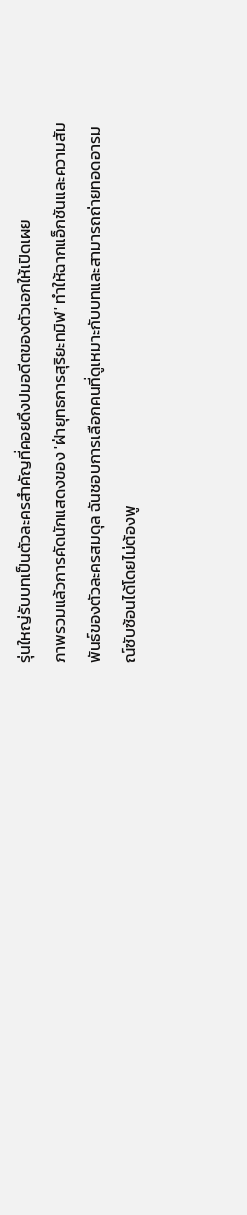รุ่นใหญ่รับบทเป็นตัวละครสำคัญที่คอยดึงปมอดีตของตัวเอกให้เปิดเผย
ภาพรวมแล้วการคัดนักแสดงของ 'ฝ่ายุทธการสุริยะทมิฬ' ทำให้ฉากแอ็กชันและความสัมพันธ์ของตัวละครสมดุล ฉันชอบการเลือกคนที่ดูเหมาะกับบทและสามารถถ่ายทอดอารมณ์ซับซ้อนได้โดยไม่ต้องพู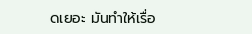ดเยอะ มันทำให้เรื่อ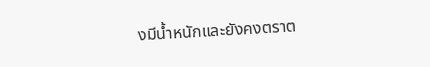งมีน้ำหนักและยังคงตราต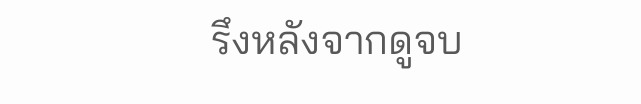รึงหลังจากดูจบ